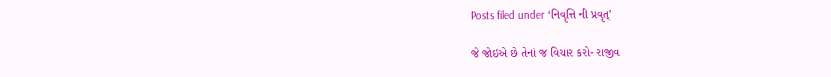Posts filed under ‘નિવૃત્તિ ની પ્રવૃત્’

જે જોઇએ છે તેનાં જ વિચાર કરો- રાજીવ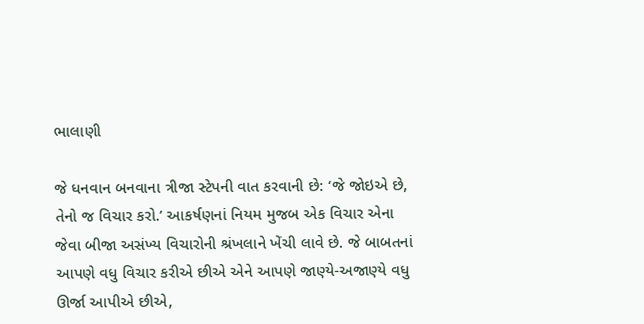ભાલાણી

જે ધનવાન બનવાના ત્રીજા સ્ટેપની વાત કરવાની છે: ‘જે જોઇએ છે, તેનો જ વિચાર કરો.’ આકર્ષણનાં નિયમ મુજબ એક વિચાર એના જેવા બીજા અસંખ્ય વિચારોની શ્રંખલાને ખેંચી લાવે છે. જે બાબતનાં આપણે વધુ વિચાર કરીએ છીએ એને આપણે જાણ્યે-અજાણ્યે વધુ ઊર્જા આપીએ છીએ,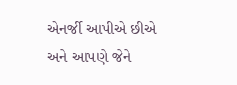એનર્જી આપીએ છીએ અને આપણે જેને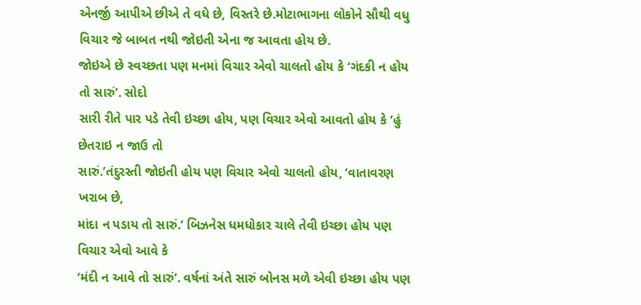એનર્જી આપીએ છીએ તે વધે છે, વિસ્તરે છે.મોટાભાગના લોકોને સૌથી વધુ વિચાર જે બાબત નથી જોઇતી એના જ આવતા હોય છે.
જોઇએ છે સ્વચ્છતા પણ મનમાં વિચાર એવો ચાલતો હોય કે ‘ગંદકી ન હોય તો સારું’. સોદો
સારી રીતે પાર પડે તેવી ઇચ્છા હોય, પણ વિચાર એવો આવતો હોય કે ‘હું છેતરાઇ ન જાઉ તો
સારું.’તંદુરસ્તી જોઇતી હોય પણ વિચાર એવો ચાલતો હોય, ‘વાતાવરણ ખરાબ છે,
માંદા ન પડાય તો સારું.’ બિઝનેસ ધમધોકાર ચાલે તેવી ઇચ્છા હોય પણ વિચાર એવો આવે કે
‘મંદી ન આવે તો સારું’. વર્ષનાં અંતે સારું બોનસ મળે એવી ઇચ્છા હોય પણ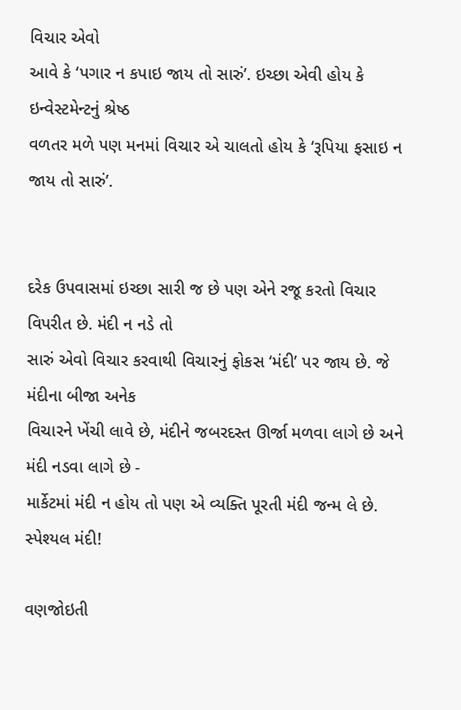વિચાર એવો
આવે કે ‘પગાર ન કપાઇ જાય તો સારું’. ઇચ્છા એવી હોય કે ઇન્વેસ્ટમેન્ટનું શ્રેષ્ઠ
વળતર મળે પણ મનમાં વિચાર એ ચાલતો હોય કે ‘રૂપિયા ફસાઇ ન જાય તો સારું’.


દરેક ઉપવાસમાં ઇચ્છા સારી જ છે પણ એને રજૂ કરતો વિચાર વિપરીત છે. મંદી ન નડે તો
સારું એવો વિચાર કરવાથી વિચારનું ફોકસ ‘મંદી’ પર જાય છે. જે મંદીના બીજા અનેક
વિચારને ખેંચી લાવે છે, મંદીને જબરદસ્ત ઊર્જા મળવા લાગે છે અને મંદી નડવા લાગે છે -
માર્કેટમાં મંદી ન હોય તો પણ એ વ્યક્તિ પૂરતી મંદી જન્મ લે છે. સ્પેશ્યલ મંદી!

વણજોઇતી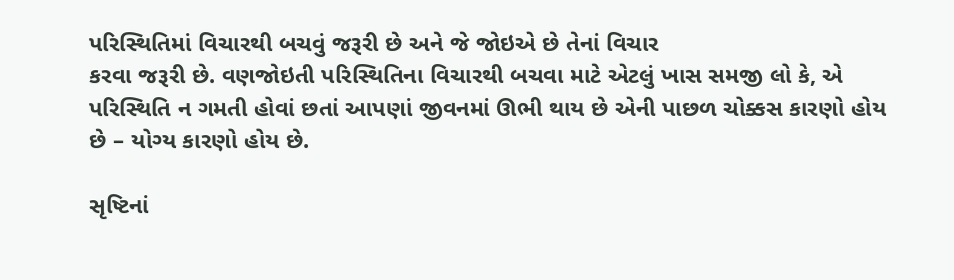પરિસ્થિતિમાં વિચારથી બચવું જરૂરી છે અને જે જોઇએ છે તેનાં વિચાર
કરવા જરૂરી છે. વણજોઇતી પરિસ્થિતિના વિચારથી બચવા માટે એટલું ખાસ સમજી લો કે, એ
પરિસ્થિતિ ન ગમતી હોવાં છતાં આપણાં જીવનમાં ઊભી થાય છે એની પાછળ ચોક્કસ કારણો હોય
છે – યોગ્ય કારણો હોય છે.

સૃષ્ટિનાં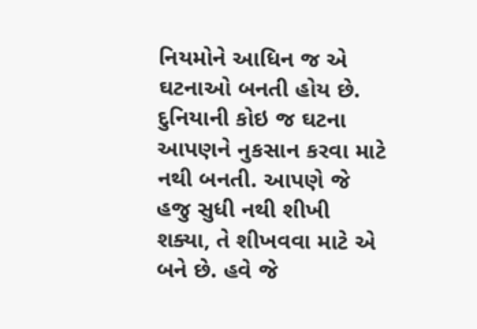નિયમોને આધિન જ એ ઘટનાઓ બનતી હોય છે.
દુનિયાની કોઇ જ ઘટના આપણને નુકસાન કરવા માટે નથી બનતી. આપણે જે હજુ સુધી નથી શીખી
શક્યા, તે શીખવવા માટે એ બને છે. હવે જે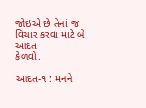જોઇએ છે તેનાં જ વિચાર કરવા માટે બે આદત
કેળવો.

આદત-૧ : મનને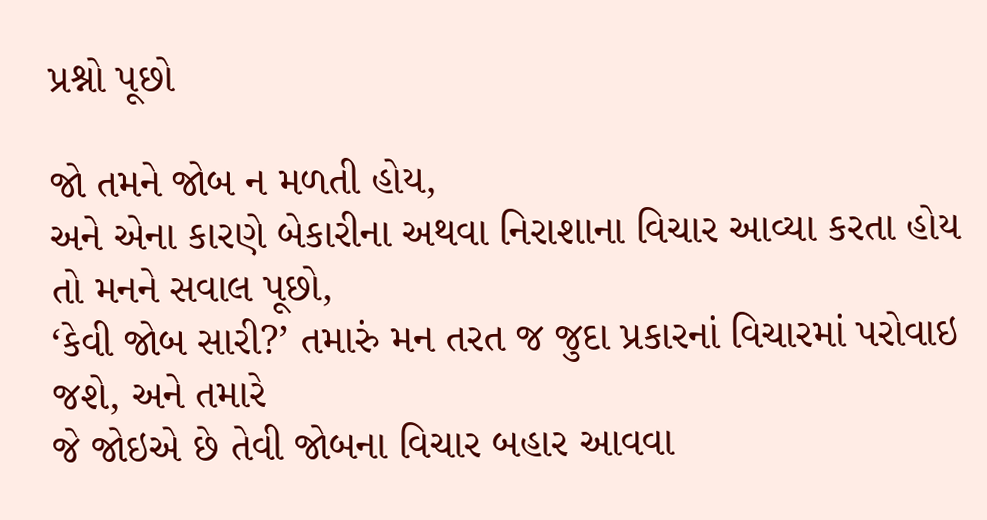પ્રશ્નો પૂછો

જો તમને જોબ ન મળતી હોય,
અને એના કારણે બેકારીના અથવા નિરાશાના વિચાર આવ્યા કરતા હોય તો મનને સવાલ પૂછો,
‘કેવી જોબ સારી?’ તમારું મન તરત જ જુદા પ્રકારનાં વિચારમાં પરોવાઇ જશે, અને તમારે
જે જોઇએ છે તેવી જોબના વિચાર બહાર આવવા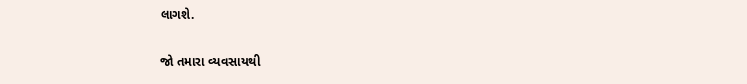લાગશે.

જો તમારા વ્યવસાયથી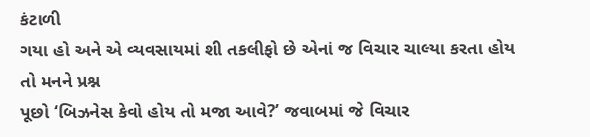કંટાળી
ગયા હો અને એ વ્યવસાયમાં શી તકલીફો છે એનાં જ વિચાર ચાલ્યા કરતા હોય તો મનને પ્રશ્ન
પૂછો ‘બિઝનેસ કેવો હોય તો મજા આવે?’ જવાબમાં જે વિચાર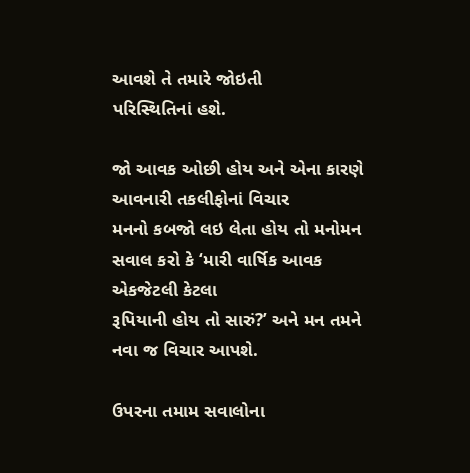આવશે તે તમારે જોઇતી
પરિસ્થિતિનાં હશે.

જો આવક ઓછી હોય અને એના કારણે આવનારી તકલીફોનાં વિચાર
મનનો કબજો લઇ લેતા હોય તો મનોમન સવાલ કરો કે ‘મારી વાર્ષિક આવક એકજેટલી કેટલા
રૂપિયાની હોય તો સારું?’ અને મન તમને નવા જ વિચાર આપશે.

ઉપરના તમામ સવાલોના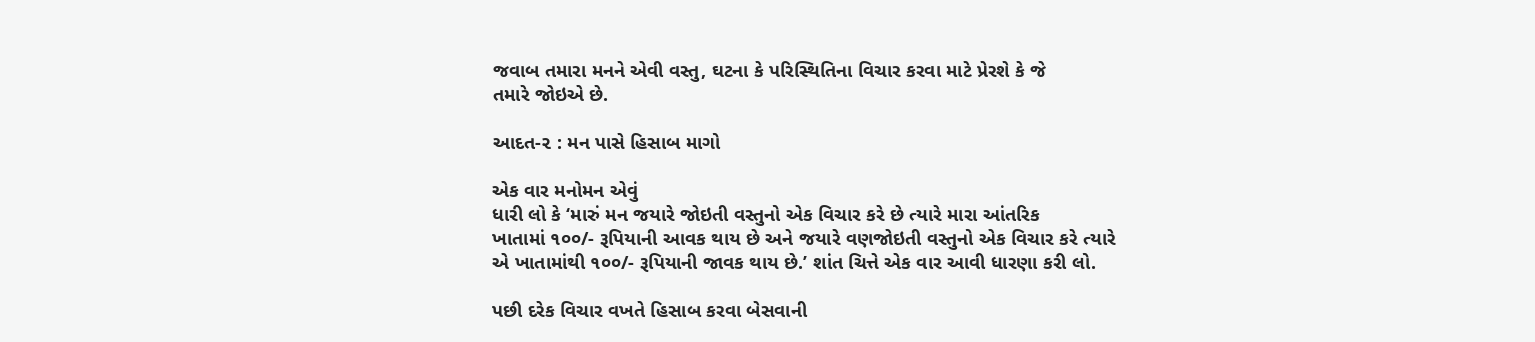જવાબ તમારા મનને એવી વસ્તુ, ઘટના કે પરિસ્થિતિના વિચાર કરવા માટે પ્રેરશે કે જે
તમારે જોઇએ છે.

આદત-૨ : મન પાસે હિસાબ માગો

એક વાર મનોમન એવું
ધારી લો કે ‘મારું મન જયારે જોઇતી વસ્તુનો એક વિચાર કરે છે ત્યારે મારા આંતરિક
ખાતામાં ૧૦૦/- રૂપિયાની આવક થાય છે અને જયારે વણજોઇતી વસ્તુનો એક વિચાર કરે ત્યારે
એ ખાતામાંથી ૧૦૦/- રૂપિયાની જાવક થાય છે.’ શાંત ચિત્તે એક વાર આવી ધારણા કરી લો.

પછી દરેક વિચાર વખતે હિસાબ કરવા બેસવાની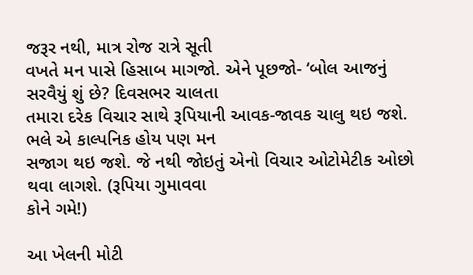જરૂર નથી, માત્ર રોજ રાત્રે સૂતી
વખતે મન પાસે હિસાબ માગજો. એને પૂછજો- ‘બોલ આજનું સરવૈયું શું છે? દિવસભર ચાલતા
તમારા દરેક વિચાર સાથે રૂપિયાની આવક-જાવક ચાલુ થઇ જશે. ભલે એ કાલ્પનિક હોય પણ મન
સજાગ થઇ જશે. જે નથી જોઇતું એનો વિચાર ઓટોમેટીક ઓછો થવા લાગશે. (રૂપિયા ગુમાવવા
કોને ગમે!)

આ ખેલની મોટી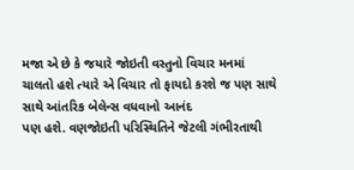મજા એ છે કે જયારે જોઇતી વસ્તુનો વિચાર મનમાં
ચાલતો હશે ત્યારે એ વિચાર તો ફાયદો કરશે જ પણ સાથે સાથે આંતરિક બેલેન્સ વધવાનો આનંદ
પણ હશે. વણજોઇતી પરિસ્થિતિને જેટલી ગંભીરતાથી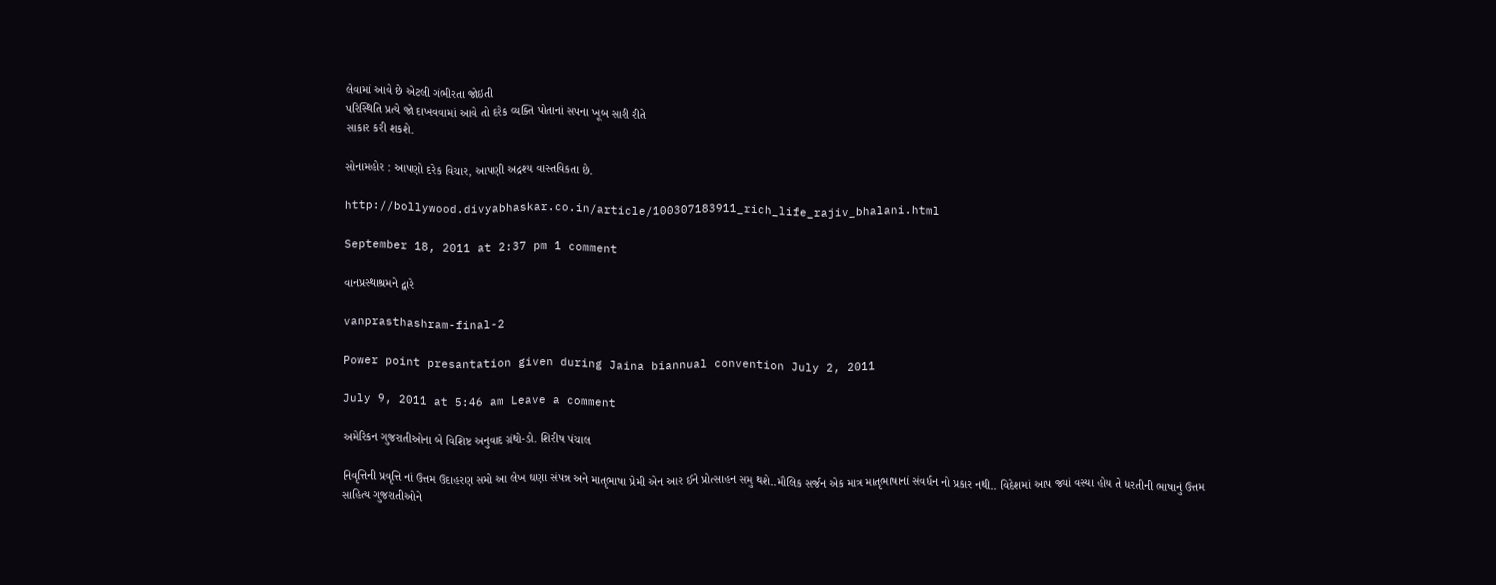લેવામાં આવે છે એટલી ગંભીરતા જોઇતી
પરિસ્થિતિ પ્રત્યે જો દાખવવામાં આવે તો દરેક વ્યક્તિ પોતાનાં સપના ખૂબ સારી રીતે
સાકાર કરી શકશે.

સોનામહોર : આપણો દરેક વિચાર, આપણી અદ્રશ્ય વાસ્તવિકતા છે.

http://bollywood.divyabhaskar.co.in/article/100307183911_rich_life_rajiv_bhalani.html

September 18, 2011 at 2:37 pm 1 comment

વાનપ્રસ્થાશ્રમને દ્વારે

vanprasthashram-final-2

Power point presantation given during Jaina biannual convention July 2, 2011

July 9, 2011 at 5:46 am Leave a comment

અમેરિકન ગુજરાતીઓના બે વિશિષ્ટ અનુવાદ ગ્રંથો-ડો. શિરીષ પંચાલ

નિવૃત્તિની પ્રવૃત્તિ નાં ઉત્તમ ઉદાહરણ સમો આ લેખ ઘણા સંપન્ન અને માતૃભાષા પ્રેમી એન આર ઈને પ્રોત્સાહન સમુ થશે..મૌલિક સર્જન એક માત્ર માતૃભાષાનાં સંવર્ધન નો પ્રકાર નથી.. વિદેશમાં આપ જ્યાં વસ્યા હોય તે ધરતીની ભાષાનું ઉત્તમ સાહિત્ય ગુજરાતીઓને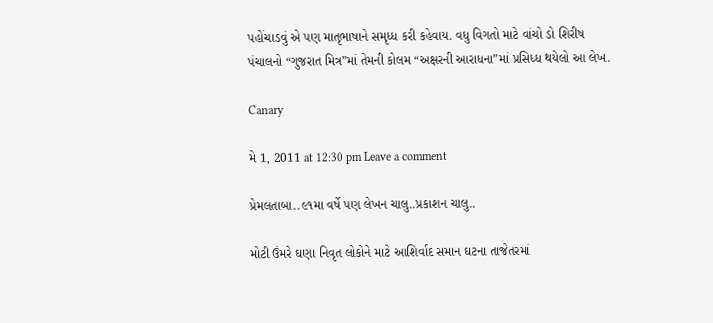પહોંચાડવું એ પણ માતૃભાષાને સમૃધ્ધ કરી કહેવાય. વધુ વિગતો માટે વાંચો ડો શિરીષ પંચાલનો “ગુજરાત મિત્ર”માં તેમની કોલમ “અક્ષરની આરાધના”માં પ્રસિધ્ધ થયેલો આ લેખ.

Canary

મે 1, 2011 at 12:30 pm Leave a comment

પ્રેમલતાબા..૯૧મા વર્ષે પણ લેખન ચાલુ..પ્રકાશન ચાલુ..

મોટી ઉંમરે ઘણા નિવૃત લોકોને માટે આશિર્વાદ સમાન ઘટના તાજેતરમાં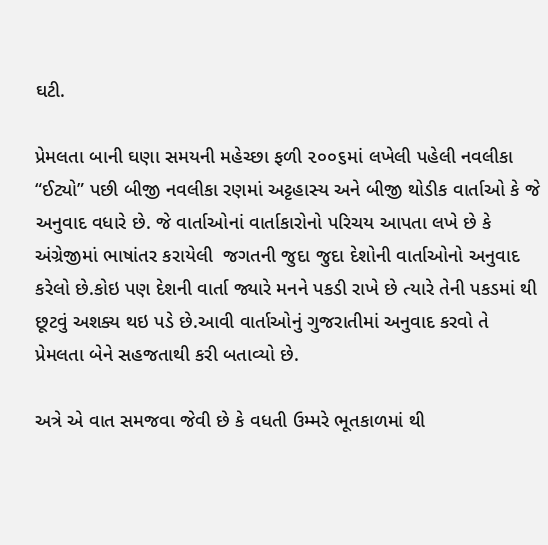ઘટી.

પ્રેમલતા બાની ઘણા સમયની મહેચ્છા ફળી ૨૦૦૬માં લખેલી પહેલી નવલીકા “ઈટ્યો” પછી બીજી નવલીકા રણમાં અટ્ટહાસ્ય અને બીજી થોડીક વાર્તાઓ કે જે અનુવાદ વધારે છે. જે વાર્તાઓનાં વાર્તાકારોનો પરિચય આપતા લખે છે કે અંગ્રેજીમાં ભાષાંતર કરાયેલી  જગતની જુદા જુદા દેશોની વાર્તાઓનો અનુવાદ કરેલો છે.કોઇ પણ દેશની વાર્તા જ્યારે મનને પકડી રાખે છે ત્યારે તેની પકડમાં થી છૂટવું અશક્ય થઇ પડે છે.આવી વાર્તાઓનું ગુજરાતીમાં અનુવાદ કરવો તે પ્રેમલતા બેને સહજતાથી કરી બતાવ્યો છે.

અત્રે એ વાત સમજવા જેવી છે કે વધતી ઉમ્મરે ભૂતકાળમાં થી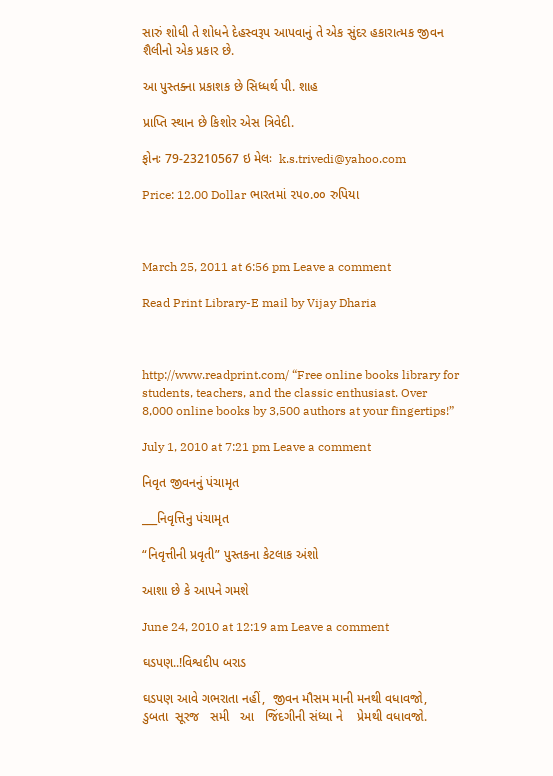સારું શોધી તે શોધને દેહસ્વરૂપ આપવાનું તે એક સુંદર હકારાત્મક જીવન શૈલીનો એક પ્રકાર છે.

આ પુસ્તક્ના પ્રકાશક છે સિધ્ધર્થ પી. શાહ

પ્રાપ્તિ સ્થાન છે કિશોર એસ ત્રિવેદી.

ફોનઃ 79-23210567 ઇ મેલઃ  k.s.trivedi@yahoo.com

Price: 12.00 Dollar ભારતમાં ૨૫૦.૦૦ રુપિયા



March 25, 2011 at 6:56 pm Leave a comment

Read Print Library-E mail by Vijay Dharia



http://www.readprint.com/ “Free online books library for students, teachers, and the classic enthusiast. Over 8,000 online books by 3,500 authors at your fingertips!”

July 1, 2010 at 7:21 pm Leave a comment

નિવૃત જીવનનું પંચામૃત

___નિવૃત્તિનુ પંચામૃત

“નિવૃત્તીની પ્રવૃતી” પુસ્તકના કેટલાક અંશો

આશા છે કે આપને ગમશે

June 24, 2010 at 12:19 am Leave a comment

ઘડપણ..!વિશ્વદીપ બરાડ

ઘડપણ આવે ગભરાતા નહીં,  જીવન મૌસમ માની મનથી વધાવજો,
ડુબતા  સૂરજ   સમી   આ   જિંદગીની સંધ્યા ને    પ્રેમથી વધાવજો.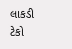લાકડી ટેકો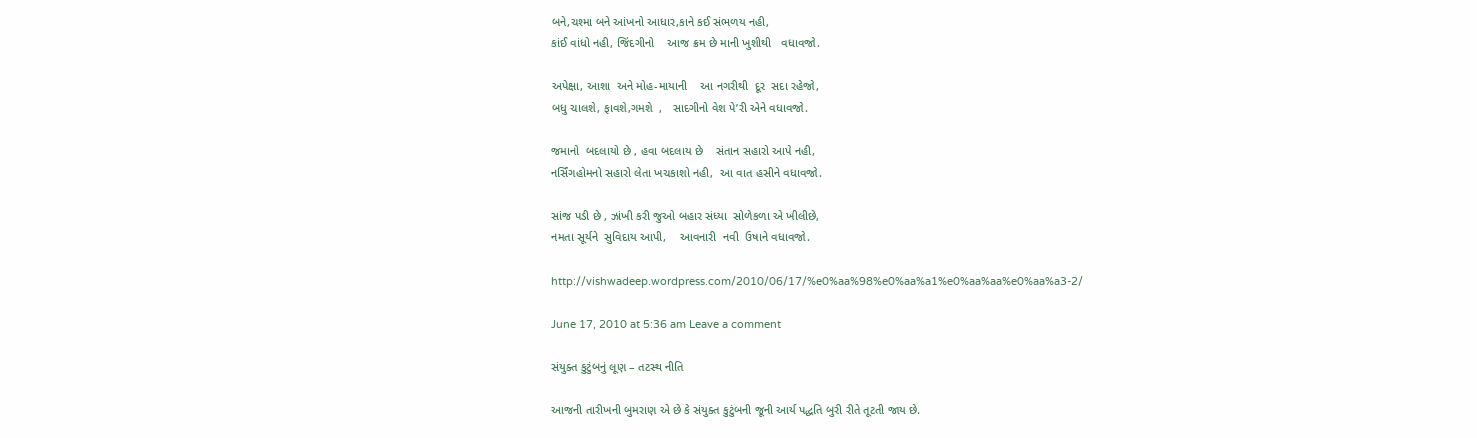બને,ચશ્મા બને આંખનો આધાર,કાને કઈ સંભળય નહી,
કાંઈ વાંધો નહી, જિંદગીનો    આજ ક્રમ છે માની ખુશીથી   વધાવજો.

અપેક્ષા, આશા  અને મોહ-માયાની    આ નગરીથી  દૂર  સદા રહેજો,
બધુ ચાલશે, ફાવશે,ગમશે  ,   સાદગીનો વેશ પે’રી એને વધાવજો.

જમાનો  બદલાયો છે , હવા બદલાય છે    સંતાન સહારો આપે નહી,
નર્સિંગહોમનો સહારો લેતા ખચકાશો નહી,  આ વાત હસીને વધાવજો.

સાંજ પડી છે , ઝાંખી કરી જુઓ બહાર સંધ્યા  સોળેકળા એ ખીલીછે,
નમતા સૂર્યને  સુવિદાય આપી,    આવનારી  નવી  ઉષાને વધાવજો.

http://vishwadeep.wordpress.com/2010/06/17/%e0%aa%98%e0%aa%a1%e0%aa%aa%e0%aa%a3-2/

June 17, 2010 at 5:36 am Leave a comment

સંયુક્ત કુટુંબનું લૂણ – તટસ્થ નીતિ

આજની તારીખની બુમરાણ એ છે કે સંયુક્ત કુટુંબની જૂની આર્ય પદ્ધતિ બુરી રીતે તૂટતી જાય છે.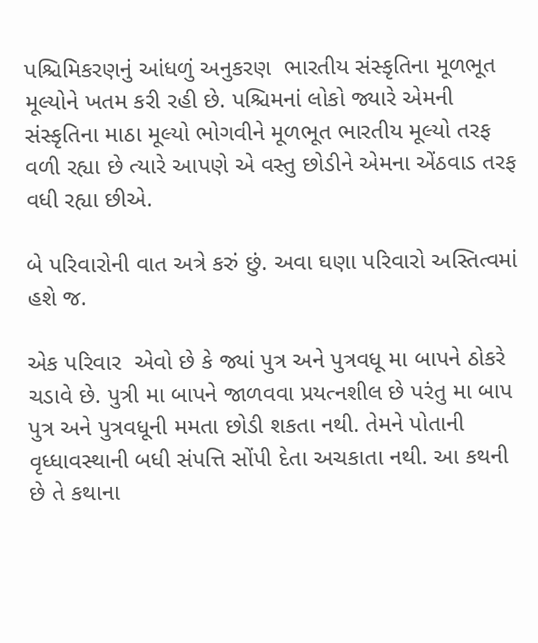પશ્ચિમિકરણનું આંધળું અનુકરણ  ભારતીય સંસ્કૃતિના મૂળભૂત મૂલ્યોને ખતમ કરી રહી છે. પશ્ચિમનાં લોકો જ્યારે એમની સંસ્કૃતિના માઠા મૂલ્યો ભોગવીને મૂળભૂત ભારતીય મૂલ્યો તરફ વળી રહ્યા છે ત્યારે આપણે એ વસ્તુ છોડીને એમના એંઠવાડ તરફ વધી રહ્યા છીએ.

બે પરિવારોની વાત અત્રે કરું છું. અવા ઘણા પરિવારો અસ્તિત્વમાં હશે જ.

એક પરિવાર  એવો છે કે જ્યાં પુત્ર અને પુત્રવધૂ મા બાપને ઠોકરે ચડાવે છે. પુત્રી મા બાપને જાળવવા પ્રયત્નશીલ છે પરંતુ મા બાપ પુત્ર અને પુત્રવધૂની મમતા છોડી શકતા નથી. તેમને પોતાની વૃધ્ધાવસ્થાની બધી સંપત્તિ સોંપી દેતા અચકાતા નથી. આ કથની છે તે કથાના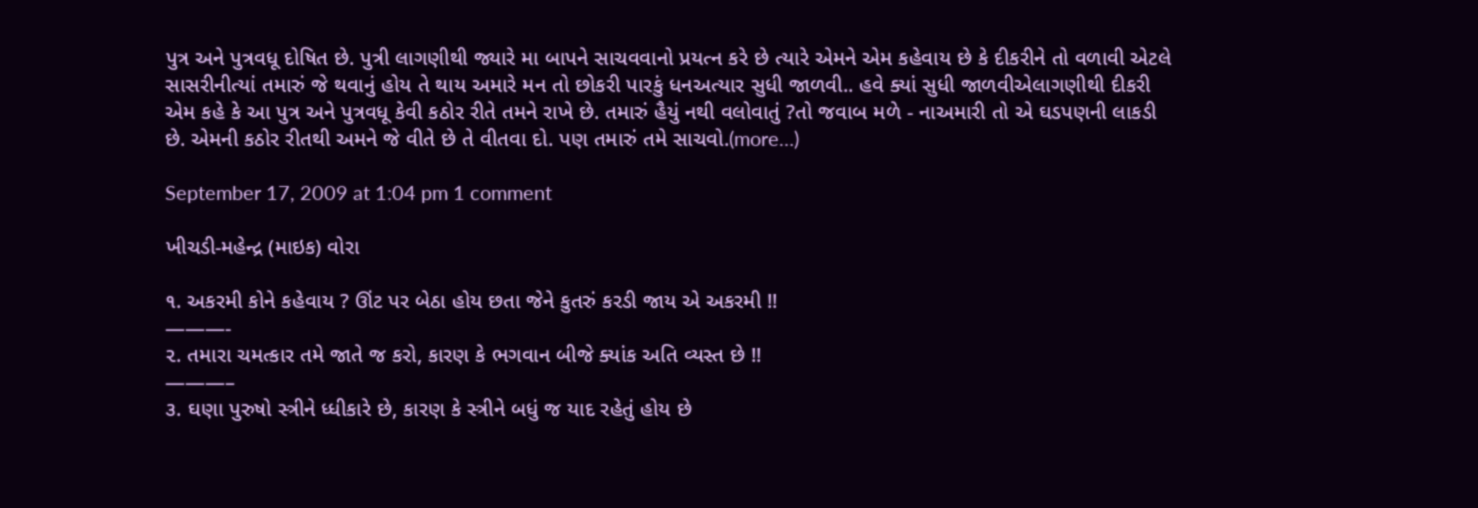પુત્ર અને પુત્રવધૂ દોષિત છે. પુત્રી લાગણીથી જ્યારે મા બાપને સાચવવાનો પ્રયત્ન કરે છે ત્યારે એમને એમ કહેવાય છે કે દીકરીને તો વળાવી એટલે સાસરીનીત્યાં તમારું જે થવાનું હોય તે થાય અમારે મન તો છોકરી પારકું ધનઅત્યાર સુધી જાળવી.. હવે ક્યાં સુધી જાળવીએલાગણીથી દીકરી એમ કહે કે આ પુત્ર અને પુત્રવધૂ કેવી કઠોર રીતે તમને રાખે છે. તમારું હૈયું નથી વલોવાતું ?તો જવાબ મળે - નાઅમારી તો એ ઘડપણની લાકડી છે. એમની કઠોર રીતથી અમને જે વીતે છે તે વીતવા દો. પણ તમારું તમે સાચવો.(more…)

September 17, 2009 at 1:04 pm 1 comment

ખીચડી-મહેન્દ્ર (માઇક) વોરા

૧. અકરમી કોને કહેવાય ? ઊંટ પર બેઠા હોય છતા જેને કુતરું કરડી જાય એ અકરમી !!
———-
૨. તમારા ચમત્કાર તમે જાતે જ કરો, કારણ કે ભગવાન બીજે ક્યાંક અતિ વ્યસ્ત છે !!
———–
૩. ઘણા પુરુષો સ્ત્રીને ધ્ધીકારે છે, કારણ કે સ્ત્રીને બધું જ યાદ રહેતું હોય છે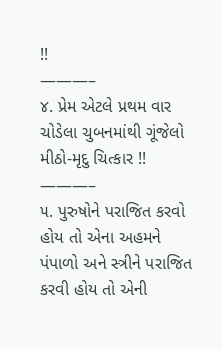!!
———–
૪. પ્રેમ એટલે પ્રથમ વાર ચોડેલા ચુબનમાંથી ગૂંજેલો મીઠો-મૃદુ ચિત્કાર !!
———–
૫. પુરુષોને પરાજિત કરવો હોય તો એના અહમને પંપાળો અને સ્ત્રીને પરાજિત કરવી હોય તો એની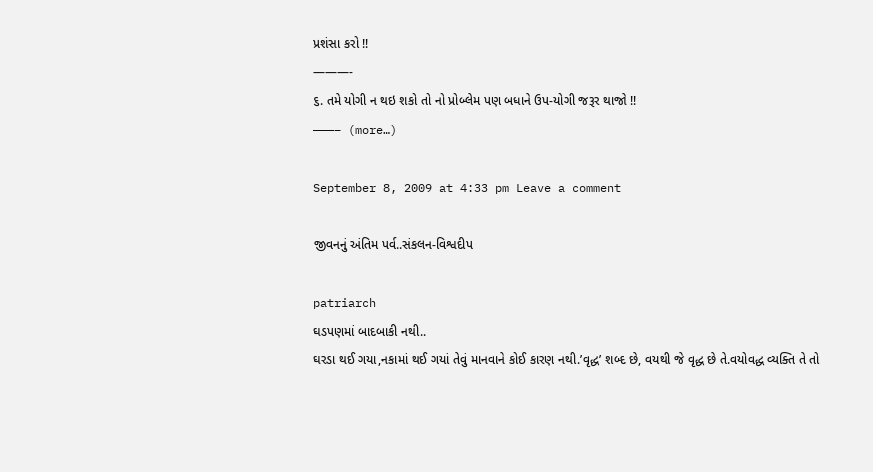પ્રશંસા કરો !!
———-
૬. તમે યોગી ન થઇ શકો તો નો પ્રોબ્લેમ પણ બધાને ઉપ-યોગી જરૂર થાજો !!
———– (more…)

September 8, 2009 at 4:33 pm Leave a comment

જીવનનું અંતિમ પર્વ..સંકલન-વિશ્વદીપ

patriarch
ઘડપણમાં બાદબાકી નથી..
ઘરડા થઈ ગયા,નકામાં થઈ ગયાં તેવું માનવાને કોઈ કારણ નથી.’વૃદ્ધ’ શબ્દ છે, વયથી જે વૃદ્ધ છે તે.વયોવદ્ધ વ્યક્તિ તે તો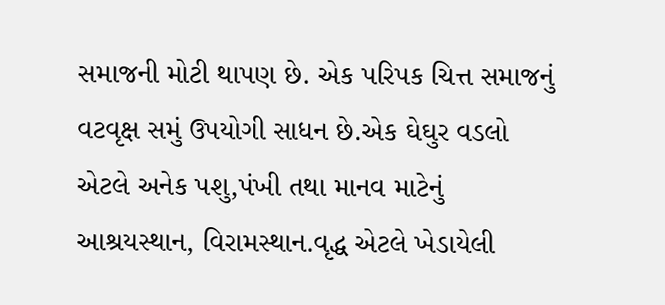સમાજની મોટી થાપણ છે. એક પરિપક ચિત્ત સમાજનું વટવૃક્ષ સમું ઉપયોગી સાધન છે.એક ઘેઘુર વડલો એટલે અનેક પશુ,પંખી તથા માનવ માટેનું આશ્રયસ્થાન, વિરામસ્થાન.વૃદ્ધ એટલે ખેડાયેલી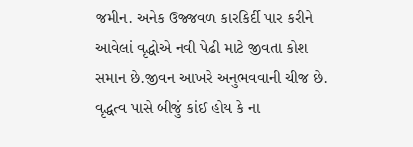જમીન. અનેક ઉજ્જવળ કારકિર્દી પાર કરીને આવેલાં વૃદ્ધોએ નવી પેઢી માટે જીવતા કોશ સમાન છે.જીવન આખરે અનુભવવાની ચીજ છે. વૃદ્ધત્વ પાસે બીજું કાંઈ હોય કે ના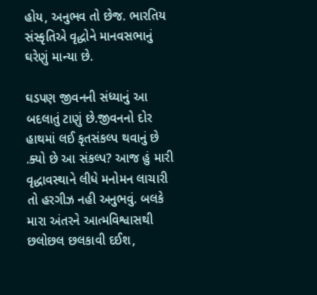હોય, અનુભવ તો છેજ. ભારતિય સંસ્કૃતિએ વૃદ્ધોને માનવસભાનું ઘરેણું માન્યા છે.

ઘડપણ જીવનની સંધ્યાનું આ બદલાતું ટાણું છે.જીવનનો દોર હાથમાં લઈ કૃતસંકલ્પ થવાનું છે .ક્યો છે આ સંકલ્પ? આજ હું મારી વૃદ્ધાવસ્થાને લીધે મનોમન લાચારી તો હરગીઝ નહી અનુભવું. બલકે મારા અંતરને આત્મવિશ્વાસથી છલોછલ છલકાવી દઈશ,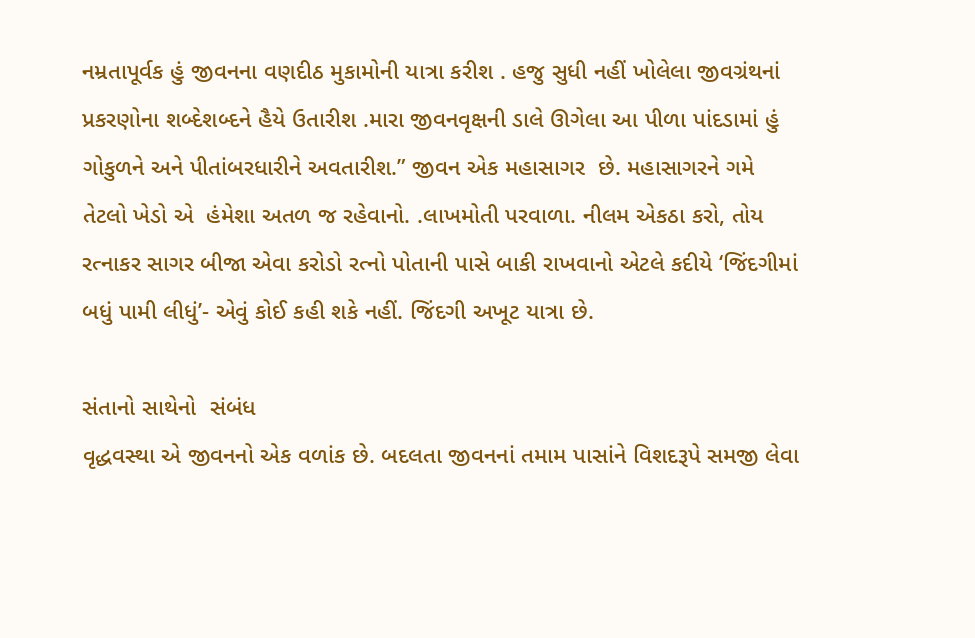નમ્રતાપૂર્વક હું જીવનના વણદીઠ મુકામોની યાત્રા કરીશ . હજુ સુધી નહીં ખોલેલા જીવગ્રંથનાં પ્રકરણોના શબ્દેશબ્દને હૈયે ઉતારીશ .મારા જીવનવૃક્ષની ડાલે ઊગેલા આ પીળા પાંદડામાં હું ગોકુળને અને પીતાંબરધારીને અવતારીશ.” જીવન એક મહાસાગર  છે. મહાસાગરને ગમે તેટલો ખેડો એ  હંમેશા અતળ જ રહેવાનો. .લાખમોતી પરવાળા. નીલમ એકઠા કરો, તોય રત્નાકર સાગર બીજા એવા કરોડો રત્નો પોતાની પાસે બાકી રાખવાનો એટલે કદીયે ‘જિંદગીમાં બધું પામી લીધું’- એવું કોઈ કહી શકે નહીં. જિંદગી અખૂટ યાત્રા છે.

સંતાનો સાથેનો  સંબંધ
વૃદ્ધવસ્થા એ જીવનનો એક વળાંક છે. બદલતા જીવનનાં તમામ પાસાંને વિશદરૂપે સમજી લેવા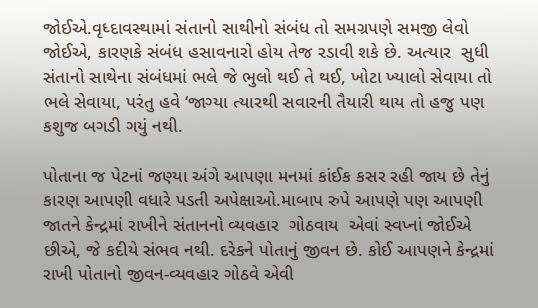જોઈએ.વૃધ્દાવસ્થામાં સંતાનો સાથીનો સંબંધ તો સમગ્રપણે સમજી લેવો જોઈએ, કારણકે સંબંધ હસાવનારો હોય તેજ રડાવી શકે છે. અત્યાર  સુધી સંતાનો સાથેના સંબંધમાં ભલે જે ભુલો થઈ તે થઈ, ખોટા ખ્યાલો સેવાયા તો ભલે સેવાયા, પરંતુ હવે ‘જાગ્યા ત્યારથી સવારની તૈયારી થાય તો હજુ પણ કશુજ બગડી ગયું નથી.

પોતાના જ પેટનાં જણ્યા અંગે આપણા મનમાં કાંઈક કસર રહી જાય છે તેનું કારણ આપણી વધારે પડતી અપેક્ષાઓ.માબાપ રુપે આપણે પણ આપણી જાતને કેન્દ્રમાં રાખીને સંતાનનો વ્યવહાર  ગોઠવાય  એવાં સ્વપ્નાં જોઈએ છીએ, જે કદીયે સંભવ નથી. દરેકને પોતાનું જીવન છે. કોઈ આપણને કેન્દ્રમાં રાખી પોતાનો જીવન-વ્યવહાર ગોઠવે એવી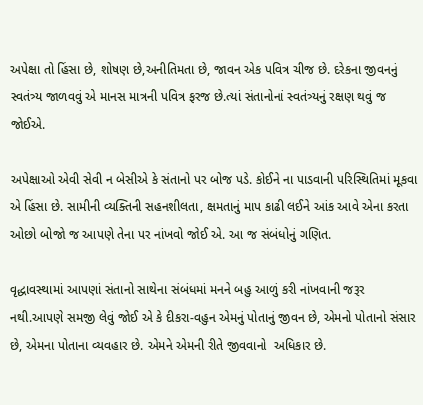અપેક્ષા તો હિંસા છે, શોષણ છે,અનીતિમતા છે, જાવન એક પવિત્ર ચીજ છે. દરેકના જીવનનું સ્વતંત્ર્ય જાળવવું એ માનસ માત્રની પવિત્ર ફરજ છે.ત્યાં સંતાનોનાં સ્વતંત્ર્યનું રક્ષણ થવું જ જોઈએ.

અપેક્ષાઓ એવી સેવી ન બેસીએ કે સંતાનો પર બોજ પડે. કોઈને ના પાડવાની પરિસ્થિતિમાં મૂકવા એ હિંસા છે. સામીની વ્યક્તિની સહનશીલતા, ક્ષમતાનું માપ કાઢી લઈને આંક આવે એના કરતા ઓછો બોજો જ આપણે તેના પર નાંખવો જોઈ એ. આ જ સંબંધોનું ગણિત.

વૃદ્ધાવસ્થામાં આપણાં સંતાનો સાથેના સંબંધમાં મનને બહુ આળું કરી નાંખવાની જરૂર નથી.આપણે સમજી લેવું જોઈ એ કે દીકરા-વહુન એમનું પોતાનું જીવન છે, એમનો પોતાનો સંસાર છે, એમના પોતાના વ્યવહાર છે. એમને એમની રીતે જીવવાનો  અધિકાર છે.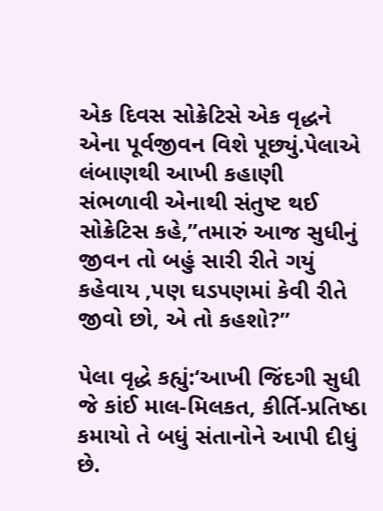એક દિવસ સોક્રેટિસે એક વૃદ્ધને એના પૂર્વજીવન વિશે પૂછ્યું.પેલાએ લંબાણથી આખી કહાણી સંભળાવી એનાથી સંતુષ્ટ થઈ સોક્રેટિસ કહે,”તમારું આજ સુધીનું જીવન તો બહું સારી રીતે ગયું કહેવાય ,પણ ઘડપણમાં કેવી રીતે જીવો છો, એ તો કહશો?”

પેલા વૃદ્ધે કહ્યું:‘આખી જિંદગી સુધી જે કાંઈ માલ-મિલકત, કીર્તિ-પ્રતિષ્ઠા કમાયો તે બધું સંતાનોને આપી દીધું છે.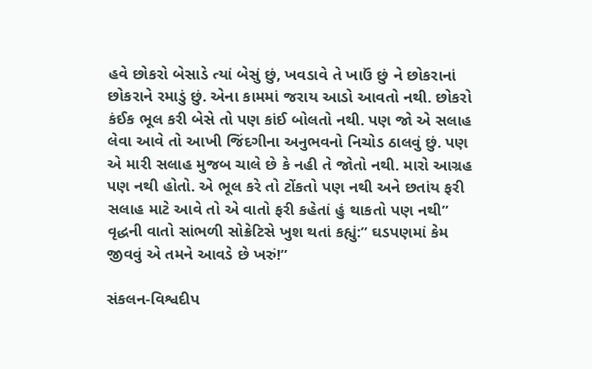હવે છોકરો બેસાડે ત્યાં બેસું છું, ખવડાવે તે ખાઉં છું ને છોકરાનાં છોકરાને રમાડું છું. એના કામમાં જરાય આડો આવતો નથી. છોકરો કંઈક ભૂલ કરી બેસે તો પણ કાંઈ બોલતો નથી. પણ જો એ સલાહ લેવા આવે તો આખી જિંદગીના અનુભવનો નિચોડ ઠાલવું છું. પણ એ મારી સલાહ મુજબ ચાલે છે કે નહી તે જોતો નથી. મારો આગ્રહ પણ નથી હોતો. એ ભૂલ કરે તો ટોંકતો પણ નથી અને છતાંય ફરી સલાહ માટે આવે તો એ વાતો ફરી કહેતાં હું થાકતો પણ નથી” વૃદ્ધની વાતો સાંભળી સોક્રેટિસે ખુશ થતાં કહ્યું:” ઘડપણમાં કેમ જીવવું એ તમને આવડે છે ખરું!”

સંકલન-વિશ્વદીપ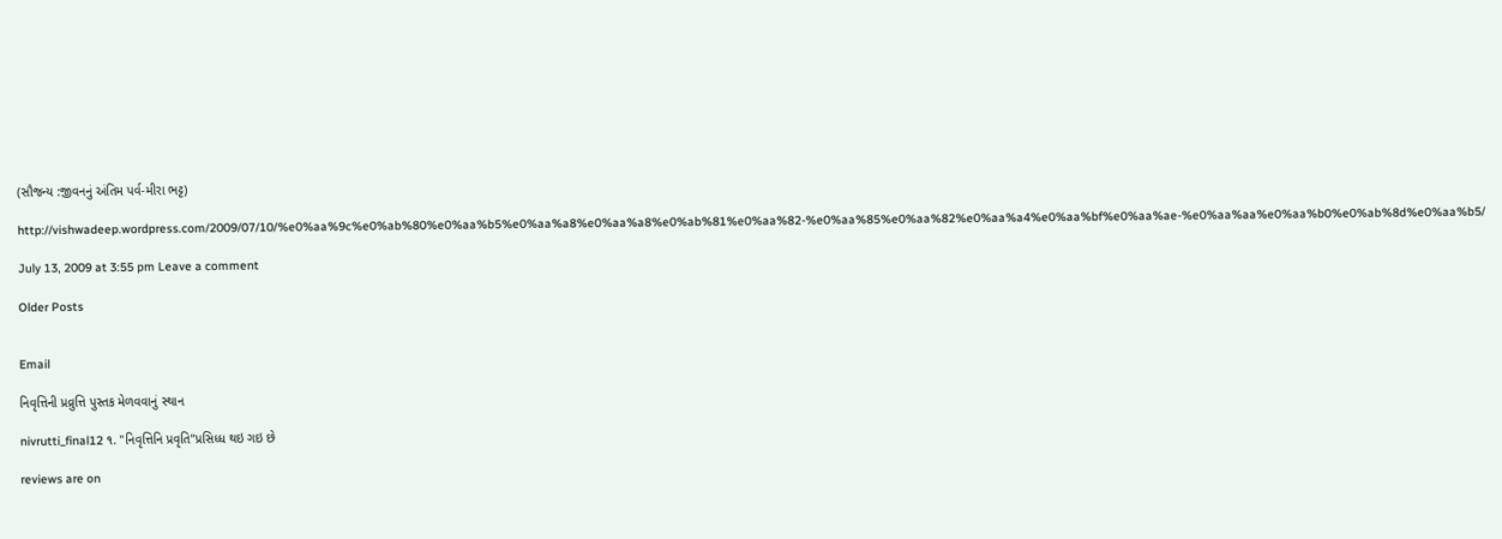(સૌજન્ય :જીવનનું અંતિમ પર્વ-મીરા ભટ્ટ)

http://vishwadeep.wordpress.com/2009/07/10/%e0%aa%9c%e0%ab%80%e0%aa%b5%e0%aa%a8%e0%aa%a8%e0%ab%81%e0%aa%82-%e0%aa%85%e0%aa%82%e0%aa%a4%e0%aa%bf%e0%aa%ae-%e0%aa%aa%e0%aa%b0%e0%ab%8d%e0%aa%b5/

July 13, 2009 at 3:55 pm Leave a comment

Older Posts


Email

નિવૃત્તિની પ્રવ્રુત્તિ પુસ્તક મેળવવાનું સ્થાન

nivrutti_final12 ૧. "નિવૃત્તિનિ પ્રવૃતિ"પ્રસિધ્ધ થઇ ગઇ છે

reviews are on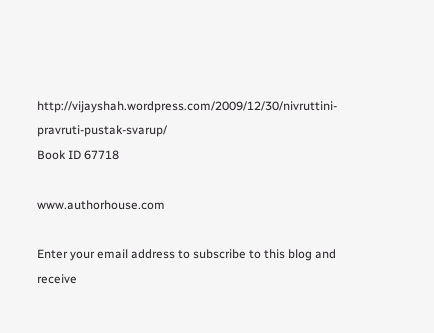http://vijayshah.wordpress.com/2009/12/30/nivruttini-pravruti-pustak-svarup/
Book ID 67718

www.authorhouse.com

Enter your email address to subscribe to this blog and receive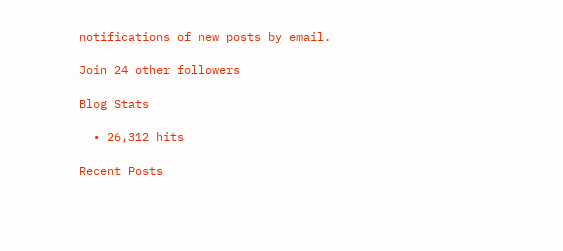notifications of new posts by email.

Join 24 other followers

Blog Stats

  • 26,312 hits

Recent Posts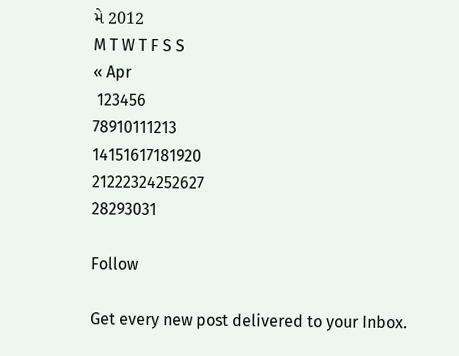મે 2012
M T W T F S S
« Apr
 123456
78910111213
14151617181920
21222324252627
28293031

Follow

Get every new post delivered to your Inbox.